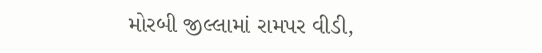મોરબી જીલ્લામાં રામપર વીડી,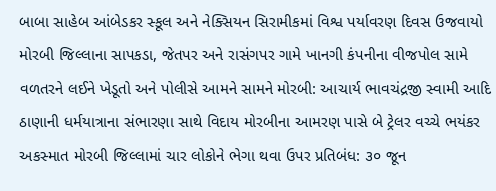બાબા સાહેબ આંબેડકર સ્કૂલ અને નેક્સિયન સિરામીકમાં વિશ્વ પર્યાવરણ દિવસ ઉજવાયો મોરબી જિલ્લાના સાપકડા, જેતપર અને રાસંગપર ગામે ખાનગી કંપનીના વીજપોલ સામે વળતરને લઈને ખેડૂતો અને પોલીસે આમને સામને મોરબી: આચાર્ય ભાવચંદ્રજી સ્વામી આદિ ઠાણાની ધર્મયાત્રાના સંભારણા સાથે વિદાય મોરબીના આમરણ પાસે બે ટ્રેલર વચ્ચે ભયંકર અકસ્માત મોરબી જિલ્લામાં ચાર લોકોને ભેગા થવા ઉપર પ્રતિબંધ: ૩૦ જૂન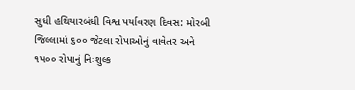સુધી હથિયારબંધી વિશ્વ પર્યાવરણ દિવસ: મોરબી જિલ્લામાં ૬૦૦ જેટલા રોપાઓનું વાવેતર અને ૧૫૦૦ રોપાનું નિઃશુલ્ક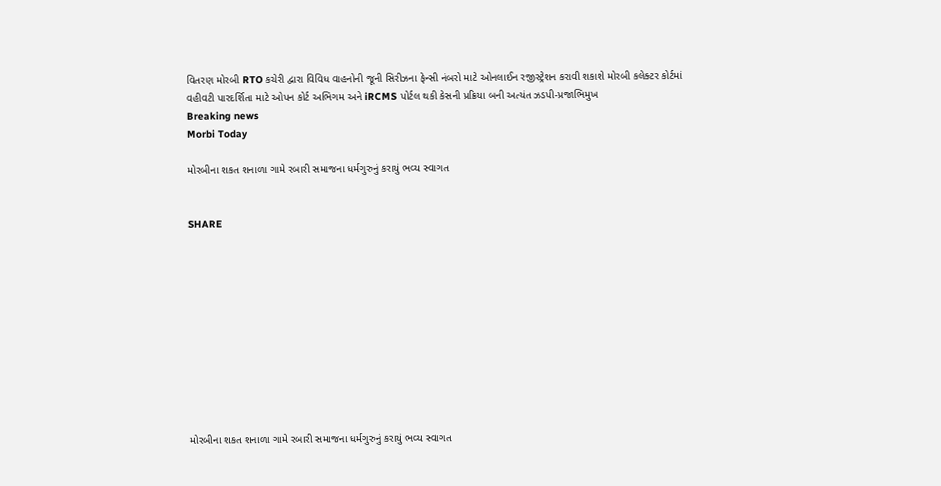વિતરણ મોરબી RTO કચેરી દ્વારા વિવિધ વાહનોની જૂની સિરીઝના ફેન્સી નંબરો માટે ઓનલાઈન રજીસ્ટ્રેશન કરાવી શકાશે મોરબી કલેક્ટર કોર્ટમાં વહીવટી પારદર્શિતા માટે ઓપન કોર્ટ અભિગમ અને iRCMS પોર્ટલ થકી કેસની પ્રક્રિયા બની અત્યંત ઝડપી-પ્રજાભિમુખ
Breaking news
Morbi Today

મોરબીના શકત શનાળા ગામે રબારી સમાજના ધર્મગુરુનું કરાયું ભવ્ય સ્વાગત


SHARE











મોરબીના શકત શનાળા ગામે રબારી સમાજના ધર્મગુરુનું કરાયું ભવ્ય સ્વાગત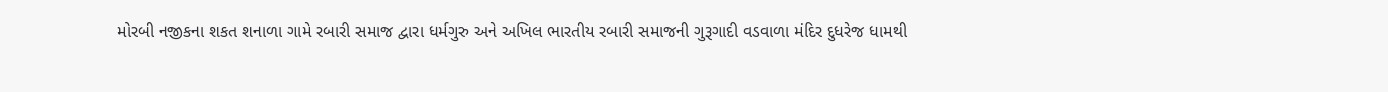મોરબી નજીકના શકત શનાળા ગામે રબારી સમાજ દ્વારા ધર્મગુરુ અને અખિલ ભારતીય રબારી સમાજની ગુરૂગાદી વડવાળા મંદિર દુધરેજ ધામથી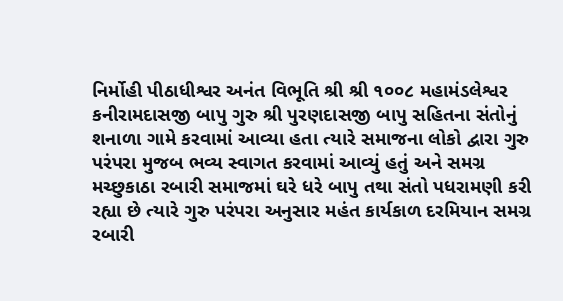નિર્મોહી પીઠાધીશ્વર અનંત વિભૂતિ શ્રી શ્રી ૧૦૦૮ મહામંડલેશ્વર કનીરામદાસજી બાપુ ગુરુ શ્રી પુરણદાસજી બાપુ સહિતના સંતોનું શનાળા ગામે કરવામાં આવ્યા હતા ત્યારે સમાજના લોકો દ્વારા ગુરુ પરંપરા મુજબ ભવ્ય સ્વાગત કરવામાં આવ્યું હતું અને સમગ્ર મચ્છુકાઠા રબારી સમાજમાં ઘરે ધરે બાપુ તથા સંતો પધરામણી કરી રહ્યા છે ત્યારે ગુરુ પરંપરા અનુસાર મહંત કાર્યકાળ દરમિયાન સમગ્ર રબારી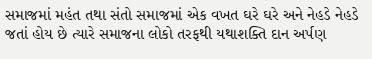સમાજમાં મહંત તથા સંતો સમાજમાં એક વખત ઘરે ઘરે અને નેહડે નેહડે જતાં હોય છે ત્યારે સમાજના લોકો તરફથી યથાશક્તિ દાન અર્પણ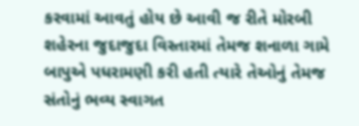કરવામાં આવતું હોય છે આવી જ રીતે મોરબી શહેરના જુદાજુદા વિસ્તારમાં તેમજ શનાળા ગામે બાપુએ પધરામણી કરી હતી ત્યારે તેઓનું તેમજ સંતોનું ભવ્ય સ્વાગત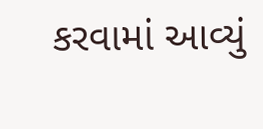કરવામાં આવ્યું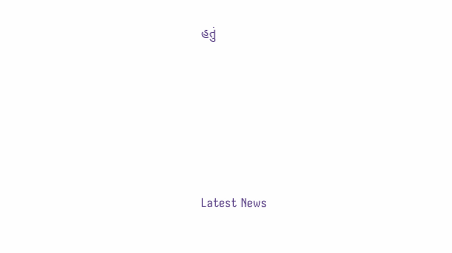હતું






Latest News